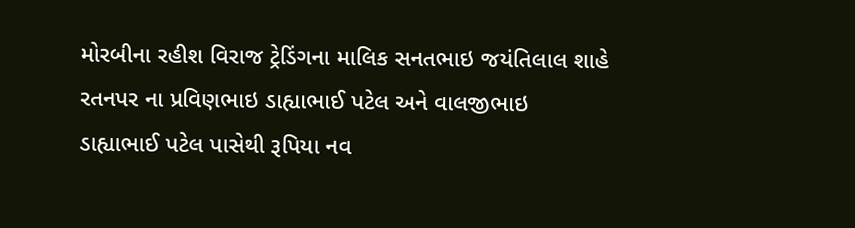મોરબીના રહીશ વિરાજ ટ્રેડિંગના માલિક સનતભાઇ જયંતિલાલ શાહે રતનપર ના પ્રવિણભાઇ ડાહ્યાભાઈ પટેલ અને વાલજીભાઇ ડાહ્યાભાઈ પટેલ પાસેથી રૂપિયા નવ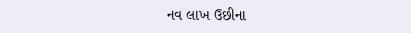નવ લાખ ઉછીના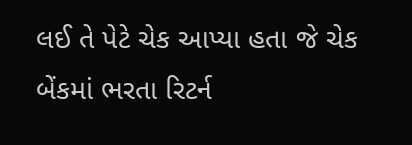લઈ તે પેટે ચેક આપ્યા હતા જે ચેક બેંકમાં ભરતા રિટર્ન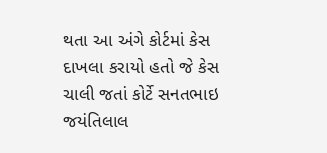થતા આ અંગે કોર્ટમાં કેસ દાખલા કરાયો હતો જે કેસ ચાલી જતાં કોર્ટે સનતભાઇ જયંતિલાલ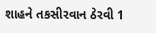શાહને તકસીરવાન ઠેરવી 1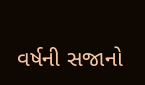વર્ષની સજાનો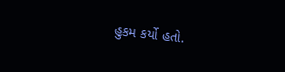હુકમ કર્યો હતો.